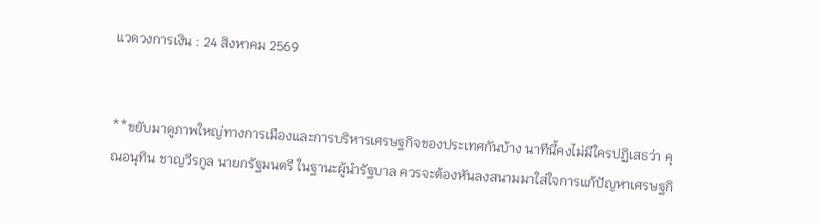แวดวงการเงิน : 24 สิงหาคม 2569


**ขยับมาดูภาพใหญ่ทางการเมืองและการบริหารเศรษฐกิจของประเทศกันบ้าง นาทีนี้คงไม่มีใครปฏิเสธว่า คุณอนุทิน ชาญวีรกูล นายกรัฐมนตรี ในฐานะผู้นำรัฐบาล ควรจะต้องหันลงสนามมาใส่ใจการแก้ปัญหาเศรษฐกิ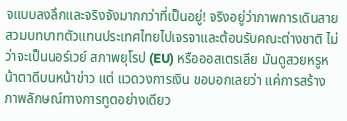จแบบลงลึกและจริงจังมากกว่าที่เป็นอยู่! จริงอยู่ว่าภาพการเดินสายสวมบทบาทตัวแทนประเทศไทยไปเจรจาและต้อนรับคณะต่างชาติ ไม่ว่าจะเป็นนอร์เวย์ สภาพยุโรป (EU) หรือออสเตรเลีย มันดูสวยหรูหน้าตาดีบนหน้าข่าว แต่ แวดวงการเงิน ขอบอกเลยว่า แค่การสร้างภาพลักษณ์ทางการทูตอย่างเดียว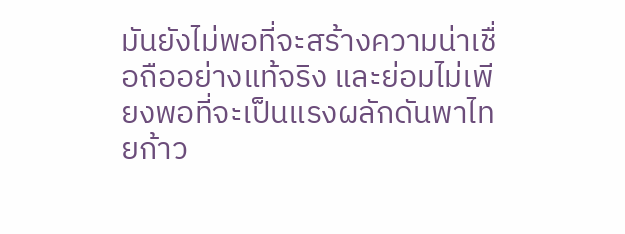มันยังไม่พอที่จะสร้างความน่าเชื่อถืออย่างแท้จริง และย่อมไม่เพียงพอที่จะเป็นแรงผลักดันพาไทยก้าว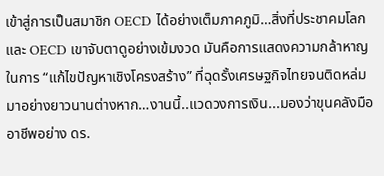เข้าสู่การเป็นสมาชิก OECD ได้อย่างเต็มภาคภูมิ…สิ่งที่ประชาคมโลกและ OECD เขาจับตาดูอย่างเข้มงวด มันคือการแสดงความกล้าหาญในการ “แก้ไขปัญหาเชิงโครงสร้าง” ที่ฉุดรั้งเศรษฐกิจไทยจนติดหล่มมาอย่างยาวนานต่างหาก…งานนี้..แวดวงการเงิน...มองว่าขุนคลังมืออาชีพอย่าง ดร.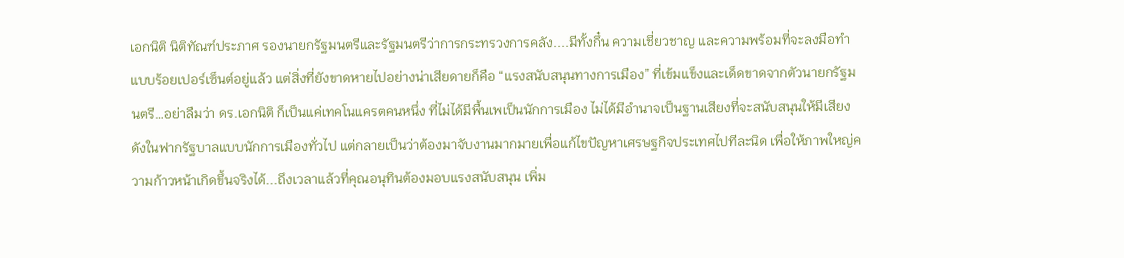เอกนิติ นิติทัณฑ์ประภาศ รองนายกรัฐมนตรีและรัฐมนตรีว่าการกระทรวงการคลัง....มีทั้งกึ๋น ความเชี่ยวชาญ และความพร้อมที่จะลงมือทำแบบร้อยเปอร์เซ็นต์อยู่แล้ว แต่สิ่งที่ยังขาดหายไปอย่างน่าเสียดายก็คือ “แรงสนับสนุนทางการเมือง” ที่เข้มแข็งและเด็ดขาดจากตัวนายกรัฐมนตรี…อย่าลืมว่า ดร.เอกนิติ ก็เป็นแค่เทคโนแครตคนหนึ่ง ที่ไม่ได้มีพื้นเพเป็นนักการเมือง ไม่ได้มีอำนาจเป็นฐานเสียงที่จะสนับสนุนให้มีเสียงดังในฟากรัฐบาลแบบนักการเมืองทั่วไป แต่กลายเป็นว่าต้องมาจับงานมากมายเพื่อแก้ไขปัญหาเศรษฐกิจประเทศไปทีละนิด เพื่อให้ภาพใหญ่ความก้าวหน้าเกิดขึ้นจริงได้...ถึงเวลาแล้วที่คุณอนุทินต้องมอบแรงสนับสนุน เพิ่ม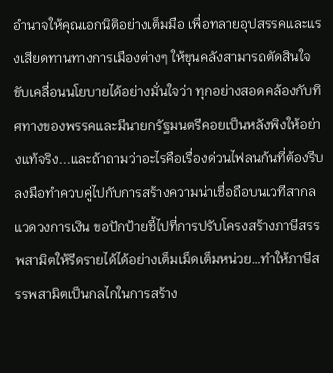อำนาจให้คุณเอกนิติอย่างเต็มมือ เพื่อทลายอุปสรรคและแรงเสียดทานทางการเมืองต่างๆ ให้ขุนคลังสามารถตัดสินใจขับเคลื่อนนโยบายได้อย่างมั่นใจว่า ทุกอย่างสอดคล้องกับทิศทางของพรรคและมีนายกรัฐมนตรีคอยเป็นหลังพิงให้อย่างแท้จริง...และถ้าถามว่าอะไรคือเรื่องด่วนไฟลนก้นที่ต้องรีบลงมือทำควบคู่ไปกับการสร้างความน่าเชื่อถือบนเวทีสากล แวดวงการเงิน ขอปักป้ายชี้ไปที่การปรับโครงสร้างภาษีสรรพสามิตให้รีดรายได้ได้อย่างเต็มเม็ดเต็มหน่วย…ทำให้ภาษีสรรพสามิตเป็นกลไกในการสร้าง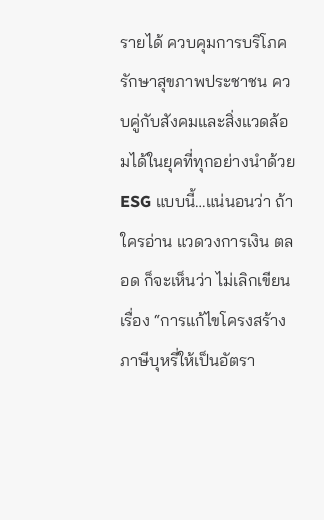รายได้ ควบคุมการบริโภค รักษาสุขภาพประชาชน ควบคู่กับสังคมและสิ่งแวดล้อมได้ในยุคที่ทุกอย่างนำด้วย ESG แบบนี้…แน่นอนว่า ถ้าใครอ่าน แวดวงการเงิน ตลอด ก็จะเห็นว่า ไม่เลิกเขียนเรื่อง “การแก้ไขโครงสร้างภาษีบุหรี่ให้เป็นอัตรา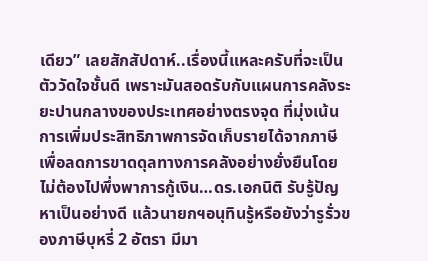เดียว” เลยสักสัปดาห์..เรื่องนี้แหละครับที่จะเป็นตัววัดใจชั้นดี เพราะมันสอดรับกับแผนการคลังระยะปานกลางของประเทศอย่างตรงจุด ที่มุ่งเน้นการเพิ่มประสิทธิภาพการจัดเก็บรายได้จากภาษี เพื่อลดการขาดดุลทางการคลังอย่างยั่งยืนโดยไม่ต้องไปพึ่งพาการกู้เงิน…ดร.เอกนิติ รับรู้ปัญหาเป็นอย่างดี แล้วนายกฯอนุทินรู้หรือยังว่ารูรั่วของภาษีบุหรี่ 2 อัตรา มีมา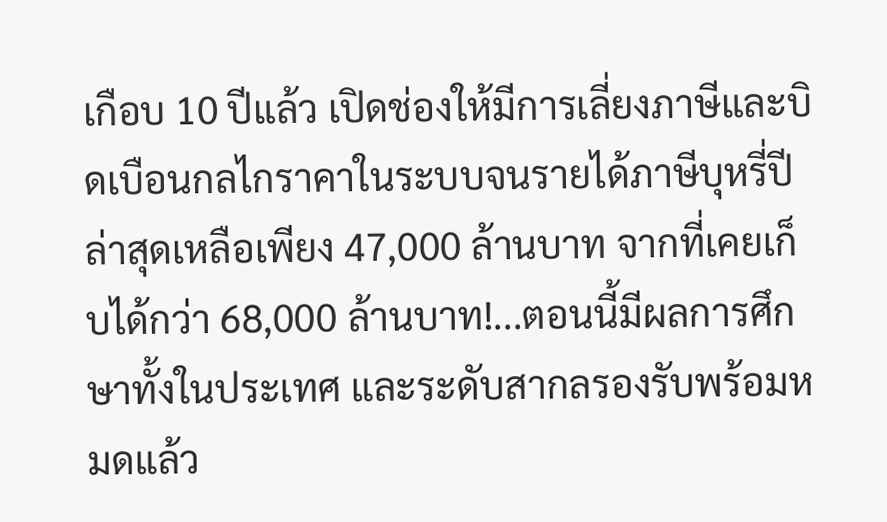เกือบ 10 ปีแล้ว เปิดช่องให้มีการเลี่ยงภาษีและบิดเบือนกลไกราคาในระบบจนรายได้ภาษีบุหรี่ปีล่าสุดเหลือเพียง 47,000 ล้านบาท จากที่เคยเก็บได้กว่า 68,000 ล้านบาท!...ตอนนี้มีผลการศึกษาทั้งในประเทศ และระดับสากลรองรับพร้อมหมดแล้ว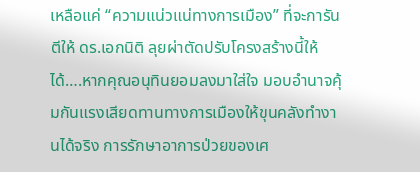เหลือแค่ “ความแน่วแน่ทางการเมือง” ที่จะการันตีให้ ดร.เอกนิติ ลุยผ่าตัดปรับโครงสร้างนี้ให้ได้….หากคุณอนุทินยอมลงมาใส่ใจ มอบอำนาจคุ้มกันแรงเสียดทานทางการเมืองให้ขุนคลังทำงานได้จริง การรักษาอาการป่วยของเศ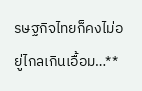รษฐกิจไทยก็คงไม่อยู่ไกลเกินเอื้อม…**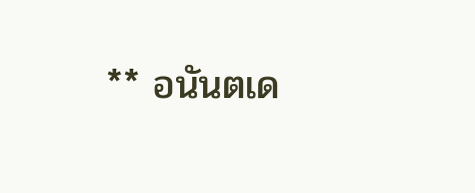** อนันตเด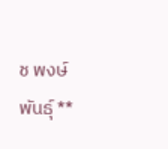ช พงษ์พันธุ์ **